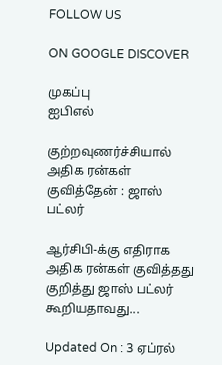FOLLOW US

ON GOOGLE DISCOVER

முகப்பு
ஐபிஎல்

குற்றவுணர்ச்சியால் அதிக ரன்கள் குவித்தேன் : ஜாஸ் பட்லர்

ஆர்சிபி-க்கு எதிராக அதிக ரன்கள் குவித்தது குறித்து ஜாஸ் பட்லர் கூறியதாவது...

Updated On : 3 ஏப்ரல்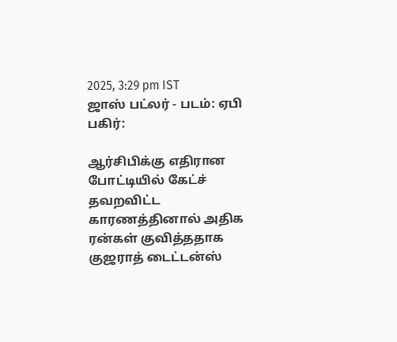2025, 3:29 pm IST
ஜாஸ் பட்லர் - படம்: ஏபி
பகிர்:

ஆர்சிபிக்கு எதிரான போட்டியில் கேட்ச் தவறவிட்ட காரணத்தினால் அதிக ரன்கள் குவித்ததாக குஜராத் டைட்டன்ஸ்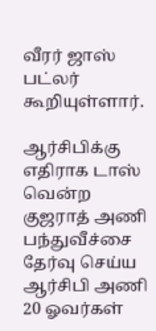வீரர் ஜாஸ் பட்லர் கூறியுள்ளார்.

ஆர்சிபிக்கு எதிராக டாஸ் வென்ற குஜராத் அணி பந்துவீச்சை தேர்வு செய்ய ஆர்சிபி அணி 20 ஓவர்கள்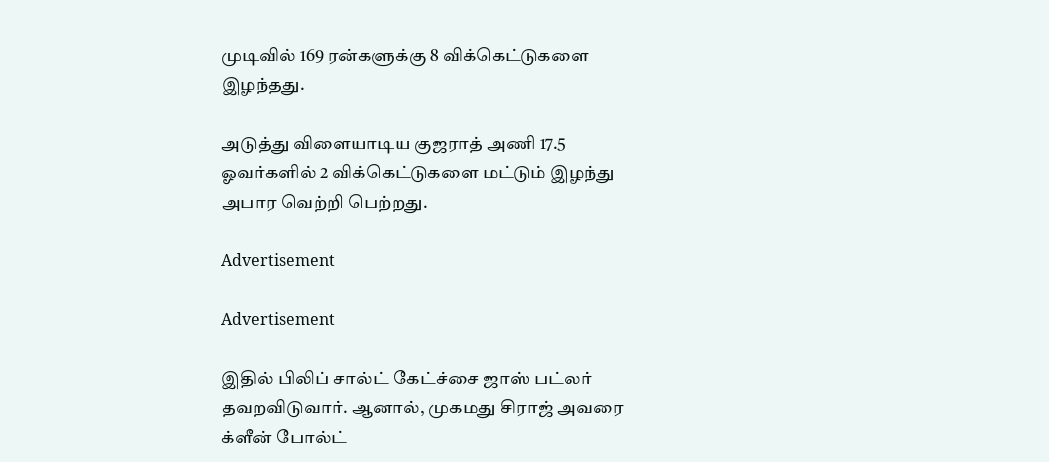முடிவில் 169 ரன்களுக்கு 8 விக்கெட்டுகளை இழந்தது.

அடுத்து விளையாடிய குஜராத் அணி 17.5 ஓவர்களில் 2 விக்கெட்டுகளை மட்டும் இழந்து அபார வெற்றி பெற்றது.

Advertisement

Advertisement

இதில் பிலிப் சால்ட் கேட்ச்சை ஜாஸ் பட்லர் தவறவிடுவார். ஆனால், முகமது சிராஜ் அவரை க்ளீன் போல்ட்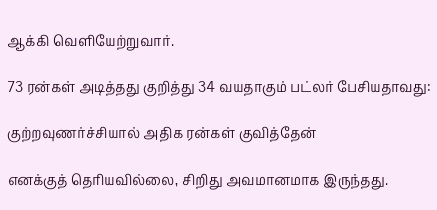ஆக்கி வெளியேற்றுவார்.

73 ரன்கள் அடித்தது குறித்து 34 வயதாகும் பட்லர் பேசியதாவது:

குற்றவுணர்ச்சியால் அதிக ரன்கள் குவித்தேன்

எனக்குத் தெரியவில்லை, சிறிது அவமானமாக இருந்தது.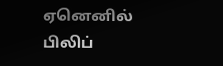ஏனெனில் பிலிப்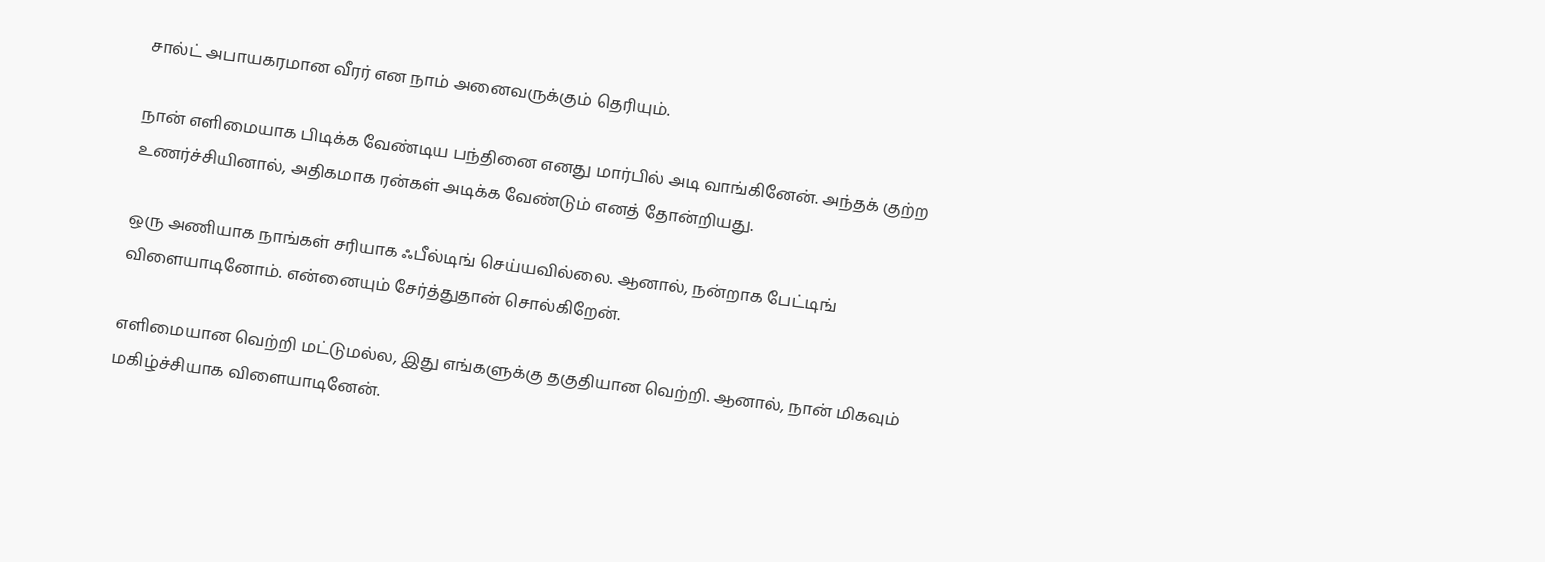சால்ட் அபாயகரமான வீரர் என நாம் அனைவருக்கும் தெரியும்.

நான் எளிமையாக பிடிக்க வேண்டிய பந்தினை எனது மார்பில் அடி வாங்கினேன். அந்தக் குற்ற உணர்ச்சியினால், அதிகமாக ரன்கள் அடிக்க வேண்டும் எனத் தோன்றியது.

ஒரு அணியாக நாங்கள் சரியாக ஃபீல்டிங் செய்யவில்லை. ஆனால், நன்றாக பேட்டிங் விளையாடினோம். என்னையும் சேர்த்துதான் சொல்கிறேன்.

எளிமையான வெற்றி மட்டுமல்ல, இது எங்களுக்கு தகுதியான வெற்றி. ஆனால், நான் மிகவும் மகிழ்ச்சியாக விளையாடினேன்.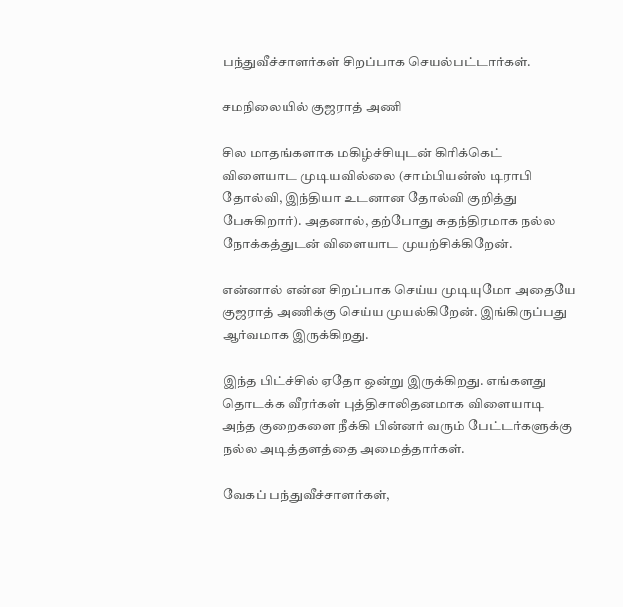பந்துவீச்சாளர்கள் சிறப்பாக செயல்பட்டார்கள்.

சமநிலையில் குஜராத் அணி

சில மாதங்களாக மகிழ்ச்சியுடன் கிரிக்கெட் விளையாட முடியவில்லை (சாம்பியன்ஸ் டிராபி தோல்வி, இந்தியா உடனான தோல்வி குறித்து பேசுகிறார்). அதனால், தற்போது சுதந்திரமாக நல்ல நோக்கத்துடன் விளையாட முயற்சிக்கிறேன்.

என்னால் என்ன சிறப்பாக செய்ய முடியுமோ அதையே குஜராத் அணிக்கு செய்ய முயல்கிறேன். இங்கிருப்பது ஆர்வமாக இருக்கிறது.

இந்த பிட்ச்சில் ஏதோ ஒன்று இருக்கிறது. எங்களது தொடக்க வீரர்கள் புத்திசாலிதனமாக விளையாடி அந்த குறைகளை நீக்கி பின்னர் வரும் பேட்டர்களுக்கு நல்ல அடித்தளத்தை அமைத்தார்கள்.

வேகப் பந்துவீச்சாளர்கள்,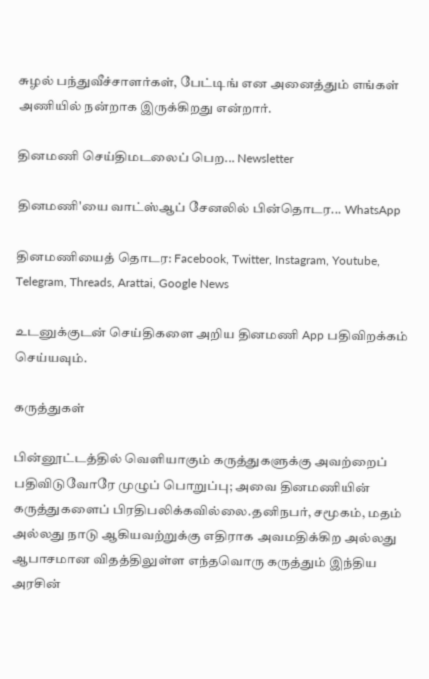சுழல் பந்துவீச்சாளர்கள், பேட்டிங் என அனைத்தும் எங்கள் அணியில் நன்றாக இருக்கிறது என்றார்.

தினமணி செய்திமடலைப் பெற... Newsletter

தினமணி'யை வாட்ஸ்ஆப் சேனலில் பின்தொடர... WhatsApp

தினமணியைத் தொடர: Facebook, Twitter, Instagram, Youtube, Telegram, Threads, Arattai, Google News

உடனுக்குடன் செய்திகளை அறிய தினமணி App பதிவிறக்கம் செய்யவும்.

கருத்துகள்

பின்னூட்டத்தில் வெளியாகும் கருத்துகளுக்கு அவற்றைப் பதிவிடுவோரே முழுப் பொறுப்பு; அவை தினமணியின் கருத்துகளைப் பிரதிபலிக்கவில்லை.தனிநபர், சமூகம், மதம் அல்லது நாடு ஆகியவற்றுக்கு எதிராக அவமதிக்கிற அல்லது ஆபாசமான விதத்திலுள்ள எந்தவொரு கருத்தும் இந்திய அரசின்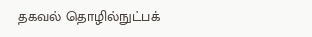தகவல் தொழில்நுட்பக்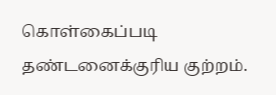கொள்கைப்படி தண்டனைக்குரிய குற்றம்.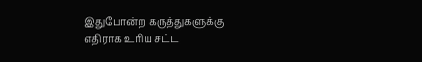இதுபோன்ற கருத்துகளுக்கு எதிராக உரிய சட்ட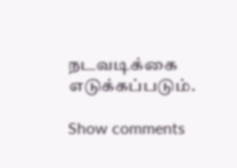நடவடிக்கை எடுக்கப்படும்.

Show comments